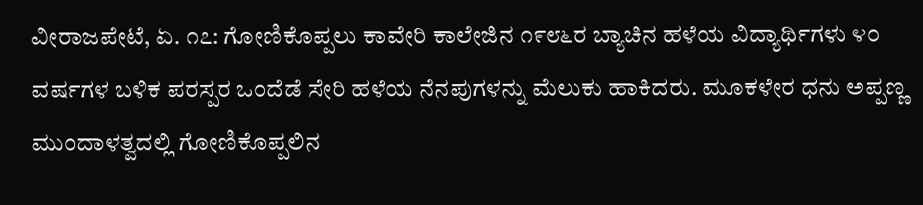ವೀರಾಜಪೇಟೆ, ಏ. ೧೭: ಗೋಣಿಕೊಪ್ಪಲು ಕಾವೇರಿ ಕಾಲೇಜಿನ ೧೯೮೬ರ ಬ್ಯಾಚಿನ ಹಳೆಯ ವಿದ್ಯಾರ್ಥಿಗಳು ೪೦ ವರ್ಷಗಳ ಬಳಿಕ ಪರಸ್ಪರ ಒಂದೆಡೆ ಸೇರಿ ಹಳೆಯ ನೆನಪುಗಳನ್ನು ಮೆಲುಕು ಹಾಕಿದರು. ಮೂಕಳೇರ ಧನು ಅಪ್ಪಣ್ಣ ಮುಂದಾಳತ್ವದಲ್ಲಿ ಗೋಣಿಕೊಪ್ಪಲಿನ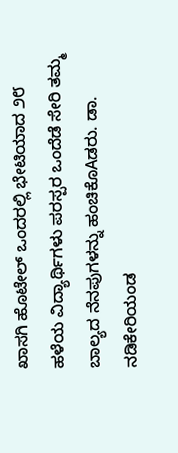ಖಾಸಗಿ ಹೊಟೇಲ್ ಒಂದರಲ್ಲಿ ಭೇಟಿಯಾದ ೨೮ ಹಳೆಯ ವಿದ್ಯಾರ್ಥಿಗಳು ಪರಸ್ಪರ ಒಂದೆಡೆ ಸೇರಿ ತಮ್ಮ ಬಾಲ್ಯದ ನೆನಪುಗಳನ್ನು ಹಂಚಿಕೊAಡರು. ಡಾ. ನಡಿಕೇರಿಯಂಡ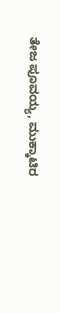ತೇಜ ಪೂವಯ್ಯ, ಮುಕ್ಕಾಟಿರ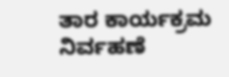ತಾರ ಕಾರ್ಯಕ್ರಮ ನಿರ್ವಹಣೆ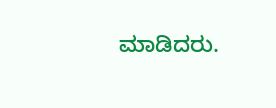ಮಾಡಿದರು.